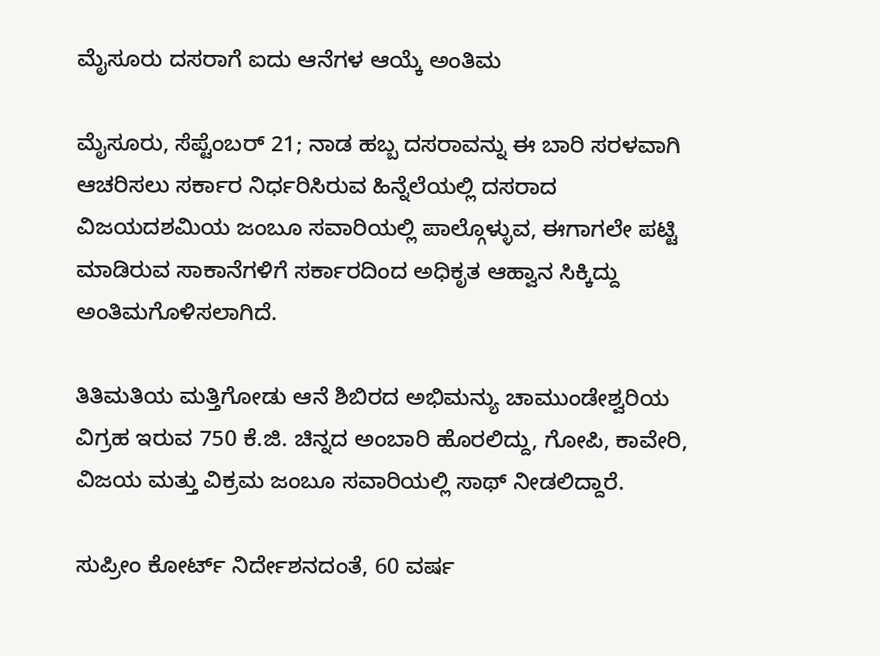ಮೈಸೂರು ದಸರಾಗೆ ಐದು ಆನೆಗಳ ಆಯ್ಕೆ ಅಂತಿಮ

ಮೈಸೂರು, ಸೆಪ್ಟೆಂಬರ್ 21; ನಾಡ ಹಬ್ಬ ದಸರಾವನ್ನು ಈ ಬಾರಿ ಸರಳವಾಗಿ ಆಚರಿಸಲು ಸರ್ಕಾರ ನಿರ್ಧರಿಸಿರುವ ಹಿನ್ನೆಲೆಯಲ್ಲಿ ದಸರಾದ ವಿಜಯದಶಮಿಯ ಜಂಬೂ ಸವಾರಿಯಲ್ಲಿ ಪಾಲ್ಗೊಳ್ಳುವ, ಈಗಾಗಲೇ ಪಟ್ಟಿ ಮಾಡಿರುವ ಸಾಕಾನೆಗಳಿಗೆ ಸರ್ಕಾರದಿಂದ ಅಧಿಕೃತ ಆಹ್ವಾನ ಸಿಕ್ಕಿದ್ದು ಅಂತಿಮಗೊಳಿಸಲಾಗಿದೆ.

ತಿತಿಮತಿಯ ಮತ್ತಿಗೋಡು ಆನೆ ಶಿಬಿರದ ಅಭಿಮನ್ಯು ಚಾಮುಂಡೇಶ್ವರಿಯ ವಿಗ್ರಹ ಇರುವ 750 ಕೆ.ಜಿ. ಚಿನ್ನದ ಅಂಬಾರಿ ಹೊರಲಿದ್ದು, ಗೋಪಿ, ಕಾವೇರಿ, ವಿಜಯ ಮತ್ತು ವಿಕ್ರಮ ಜಂಬೂ ಸವಾರಿಯಲ್ಲಿ ಸಾಥ್ ನೀಡಲಿದ್ದಾರೆ.

ಸುಪ್ರೀಂ ಕೋರ್ಟ್ ನಿರ್ದೇಶನದಂತೆ, 60 ವರ್ಷ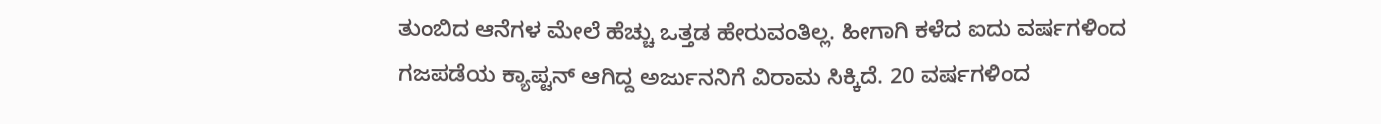ತುಂಬಿದ ಆನೆಗಳ ಮೇಲೆ ಹೆಚ್ಚು ಒತ್ತಡ ಹೇರುವಂತಿಲ್ಲ. ಹೀಗಾಗಿ ಕಳೆದ ಐದು ವರ್ಷಗಳಿಂದ ಗಜಪಡೆಯ ಕ್ಯಾಪ್ಟನ್ ಆಗಿದ್ದ ಅರ್ಜುನನಿಗೆ ವಿರಾಮ ಸಿಕ್ಕಿದೆ. 20 ವರ್ಷಗಳಿಂದ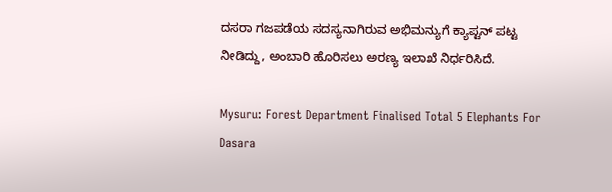ದಸರಾ ಗಜಪಡೆಯ ಸದಸ್ಯನಾಗಿರುವ ಅಭಿಮನ್ಯುಗೆ ಕ್ಯಾಪ್ಟನ್ ಪಟ್ಟ ನೀಡಿದ್ದು, ಅಂಬಾರಿ ಹೊರಿಸಲು ಅರಣ್ಯ ಇಲಾಖೆ ನಿರ್ಧರಿಸಿದೆ.

Mysuru: Forest Department Finalised Total 5 Elephants For Dasara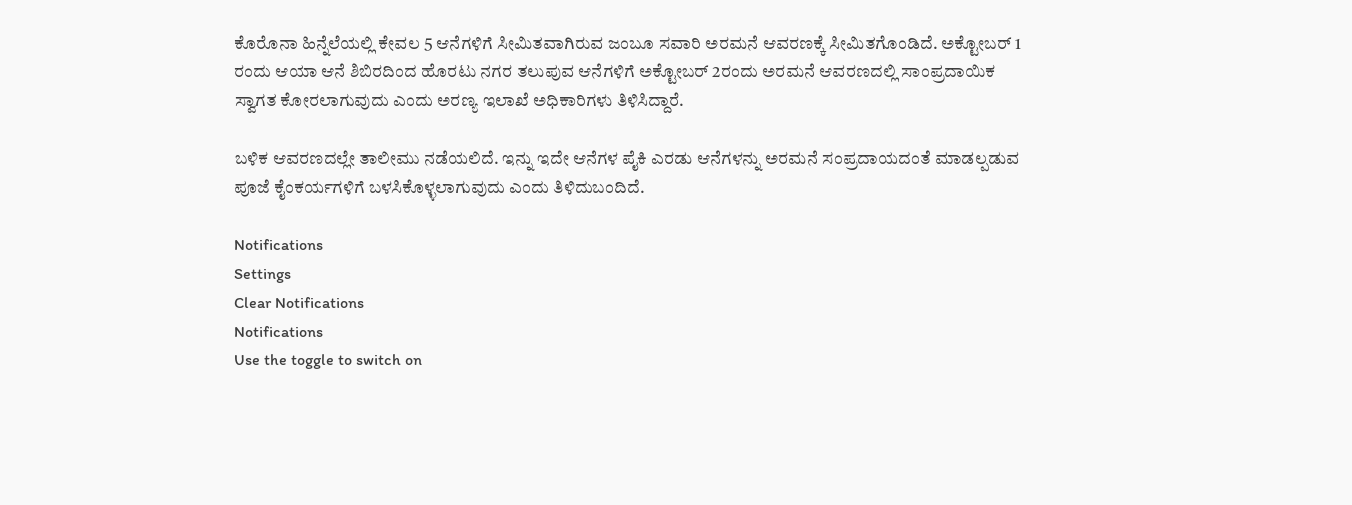ಕೊರೊನಾ ಹಿನ್ನೆಲೆಯಲ್ಲಿ ಕೇವಲ 5 ಆನೆಗಳಿಗೆ ಸೀಮಿತವಾಗಿರುವ ಜಂಬೂ ಸವಾರಿ ಅರಮನೆ ಆವರಣಕ್ಕೆ ಸೀಮಿತಗೊಂಡಿದೆ. ಅಕ್ಟೋಬರ್ 1 ರಂದು ಆಯಾ ಆನೆ ಶಿಬಿರದಿಂದ ಹೊರಟು ನಗರ ತಲುಪುವ ಆನೆಗಳಿಗೆ ಅಕ್ಟೋಬರ್ 2ರಂದು ಅರಮನೆ ಆವರಣದಲ್ಲಿ ಸಾಂಪ್ರದಾಯಿಕ ಸ್ವಾಗತ ಕೋರಲಾಗುವುದು ಎಂದು ಅರಣ್ಯ ಇಲಾಖೆ ಅಧಿಕಾರಿಗಳು ತಿಳಿಸಿದ್ದಾರೆ.

ಬಳಿಕ ಆವರಣದಲ್ಲೇ ತಾಲೀಮು ನಡೆಯಲಿದೆ. ಇನ್ನು ಇದೇ ಆನೆಗಳ ಪೈಕಿ ಎರಡು ಆನೆಗಳನ್ನು ಅರಮನೆ ಸಂಪ್ರದಾಯದಂತೆ ಮಾಡಲ್ಪಡುವ ಪೂಜೆ ಕೈಂಕರ್ಯಗಳಿಗೆ ಬಳಸಿಕೊಳ್ಳಲಾಗುವುದು ಎಂದು ತಿಳಿದುಬಂದಿದೆ.

Notifications
Settings
Clear Notifications
Notifications
Use the toggle to switch on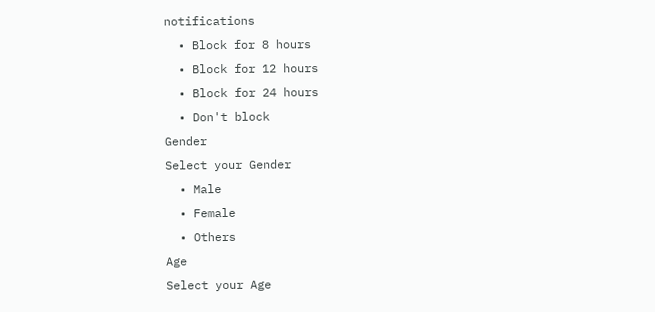notifications
  • Block for 8 hours
  • Block for 12 hours
  • Block for 24 hours
  • Don't block
Gender
Select your Gender
  • Male
  • Female
  • Others
Age
Select your Age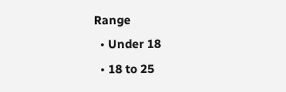Range
  • Under 18
  • 18 to 25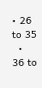• 26 to 35
  • 36 to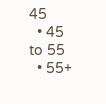45
  • 45 to 55
  • 55+